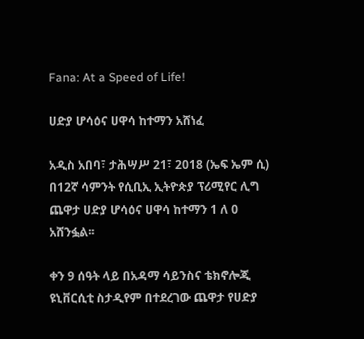Fana: At a Speed of Life!

ሀድያ ሆሳዕና ሀዋሳ ከተማን አሸነፈ

አዲስ አበባ፣ ታሕሣሥ 21፣ 2018 (ኤፍ ኤም ሲ) በ12ኛ ሳምንት የሲቢኢ ኢትዮጵያ ፕሪሚየር ሊግ ጨዋታ ሀድያ ሆሳዕና ሀዋሳ ከተማን 1 ለ 0 አሸንፏል፡፡

ቀን 9 ሰዓት ላይ በአዳማ ሳይንስና ቴክኖሎጂ ዩኒቨርሲቲ ስታዲየም በተደረገው ጨዋታ የሀድያ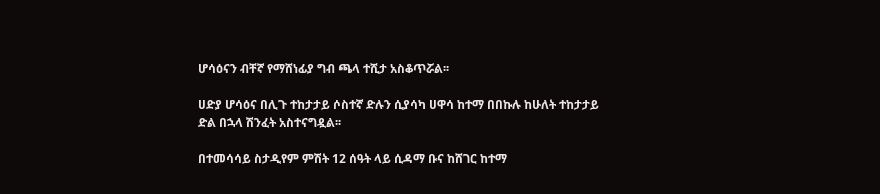ሆሳዕናን ብቸኛ የማሸነፊያ ግብ ጫላ ተሺታ አስቆጥሯል፡፡

ሀድያ ሆሳዕና በሊጉ ተከታታይ ሶስተኛ ድሉን ሲያሳካ ሀዋሳ ከተማ በበኩሉ ከሁለት ተከታታይ ድል በኋላ ሽንፈት አስተናግዷል፡፡

በተመሳሳይ ስታዲየም ምሽት 12 ሰዓት ላይ ሲዳማ ቡና ከሸገር ከተማ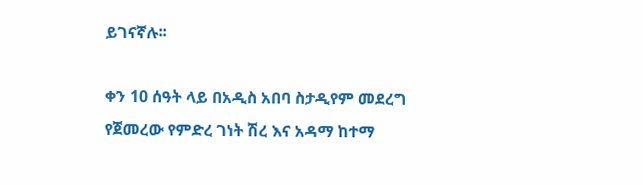ይገናኛሉ፡፡

ቀን 10 ሰዓት ላይ በአዲስ አበባ ስታዲየም መደረግ የጀመረው የምድረ ገነት ሽረ እና አዳማ ከተማ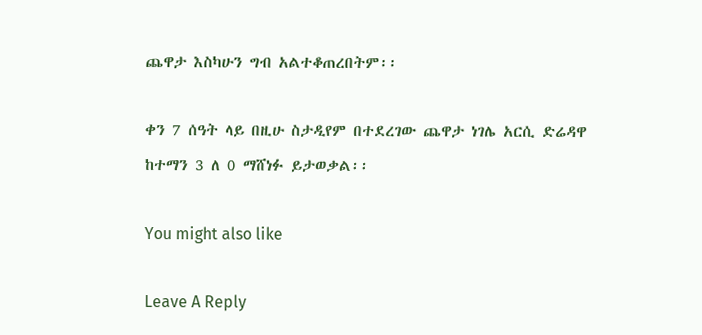ጨዋታ እስካሁን ግብ አልተቆጠረበትም፡፡

ቀን 7 ሰዓት ላይ በዚሁ ስታዲየም በተደረገው ጨዋታ ነገሌ አርሲ ድሬዳዋ ከተማን 3 ለ 0 ማሸነፉ ይታወቃል፡፡

You might also like

Leave A Reply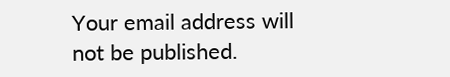Your email address will not be published.